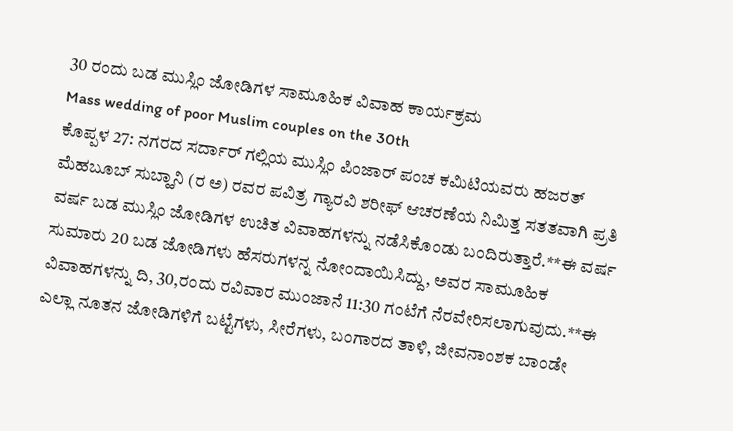30 ರಂದು ಬಡ ಮುಸ್ಲಿಂ ಜೋಡಿಗಳ ಸಾಮೂಹಿಕ ವಿವಾಹ ಕಾರ್ಯಕ್ರಮ
Mass wedding of poor Muslim couples on the 30th
ಕೊಪ್ಪಳ 27: ನಗರದ ಸರ್ದಾರ್ ಗಲ್ಲಿಯ ಮುಸ್ಲಿಂ ಪಿಂಜಾರ್ ಪಂಚ ಕಮಿಟಿಯವರು ಹಜರತ್ ಮೆಹಬೂಬ್ ಸುಬ್ಹಾನಿ (ರ ಅ) ರವರ ಪವಿತ್ರ ಗ್ಯಾರವಿ ಶರೀಫ್ ಆಚರಣೆಯ ನಿಮಿತ್ತ ಸತತವಾಗಿ ಪ್ರತಿ ವರ್ಷ ಬಡ ಮುಸ್ಲಿಂ ಜೋಡಿಗಳ ಉಚಿತ ವಿವಾಹಗಳನ್ನು ನಡೆಸಿಕೊಂಡು ಬಂದಿರುತ್ತಾರೆ.**ಈ ವರ್ಷ ಸುಮಾರು 20 ಬಡ ಜೋಡಿಗಳು ಹೆಸರುಗಳನ್ನ ನೋಂದಾಯಿಸಿದ್ದು, ಅವರ ಸಾಮೂಹಿಕ ವಿವಾಹಗಳನ್ನು ದಿ, 30,ರಂದು ರವಿವಾರ ಮುಂಜಾನೆ 11:30 ಗಂಟೆಗೆ ನೆರವೇರಿಸಲಾಗುವುದು.**ಈ ಎಲ್ಲಾ ನೂತನ ಜೋಡಿಗಳಿಗೆ ಬಟ್ಟೆಗಳು, ಸೀರೆಗಳು, ಬಂಗಾರದ ತಾಳಿ, ಜೀವನಾಂಶಕ ಬಾಂಡೇ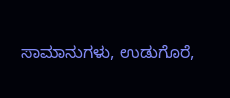ಸಾಮಾನುಗಳು, ಉಡುಗೊರೆ,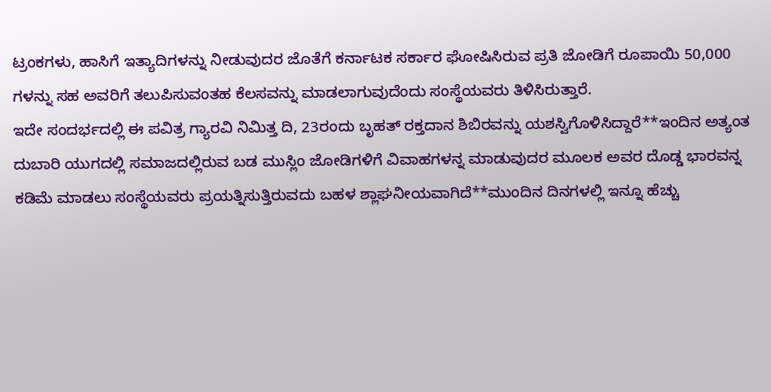ಟ್ರಂಕಗಳು, ಹಾಸಿಗೆ ಇತ್ಯಾದಿಗಳನ್ನು ನೀಡುವುದರ ಜೊತೆಗೆ ಕರ್ನಾಟಕ ಸರ್ಕಾರ ಘೋಷಿಸಿರುವ ಪ್ರತಿ ಜೋಡಿಗೆ ರೂಪಾಯಿ 50,000 ಗಳನ್ನು ಸಹ ಅವರಿಗೆ ತಲುಪಿಸುವಂತಹ ಕೆಲಸವನ್ನು ಮಾಡಲಾಗುವುದೆಂದು ಸಂಸ್ಥೆಯವರು ತಿಳಿಸಿರುತ್ತಾರೆ.
ಇದೇ ಸಂದರ್ಭದಲ್ಲಿ ಈ ಪವಿತ್ರ ಗ್ಯಾರವಿ ನಿಮಿತ್ತ ದಿ, 23ರಂದು ಬೃಹತ್ ರಕ್ತದಾನ ಶಿಬಿರವನ್ನು ಯಶಸ್ವಿಗೊಳಿಸಿದ್ದಾರೆ**ಇಂದಿನ ಅತ್ಯಂತ ದುಬಾರಿ ಯುಗದಲ್ಲಿ ಸಮಾಜದಲ್ಲಿರುವ ಬಡ ಮುಸ್ಲಿಂ ಜೋಡಿಗಳಿಗೆ ವಿವಾಹಗಳನ್ನ ಮಾಡುವುದರ ಮೂಲಕ ಅವರ ದೊಡ್ಡ ಭಾರವನ್ನ ಕಡಿಮೆ ಮಾಡಲು ಸಂಸ್ಥೆಯವರು ಪ್ರಯತ್ನಿಸುತ್ತಿರುವದು ಬಹಳ ಶ್ಲಾಘನೀಯವಾಗಿದೆ**ಮುಂದಿನ ದಿನಗಳಲ್ಲಿ ಇನ್ನೂ ಹೆಚ್ಚು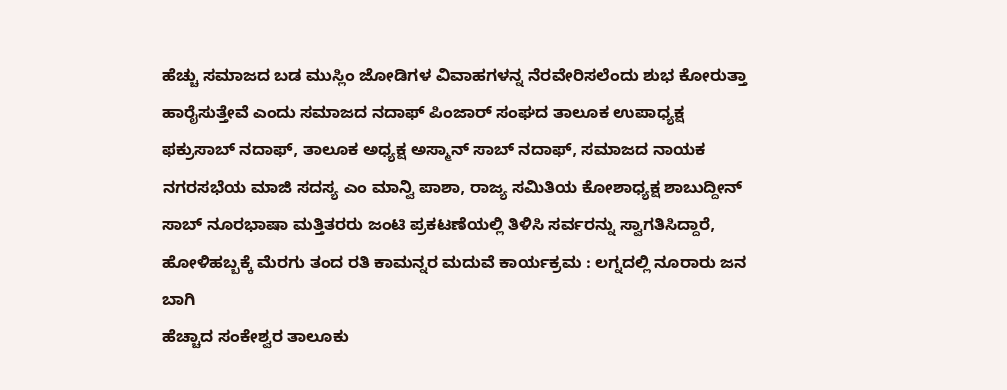ಹೆಚ್ಚು ಸಮಾಜದ ಬಡ ಮುಸ್ಲಿಂ ಜೋಡಿಗಳ ವಿವಾಹಗಳನ್ನ ನೆರವೇರಿಸಲೆಂದು ಶುಭ ಕೋರುತ್ತಾ ಹಾರೈಸುತ್ತೇವೆ ಎಂದು ಸಮಾಜದ ನದಾಫ್ ಪಿಂಜಾರ್ ಸಂಘದ ತಾಲೂಕ ಉಪಾಧ್ಯಕ್ಷ ಫಕ್ರುಸಾಬ್ ನದಾಫ್, ತಾಲೂಕ ಅಧ್ಯಕ್ಷ ಅಸ್ಮಾನ್ ಸಾಬ್ ನದಾಫ್, ಸಮಾಜದ ನಾಯಕ ನಗರಸಭೆಯ ಮಾಜಿ ಸದಸ್ಯ ಎಂ ಮಾನ್ವಿ ಪಾಶಾ, ರಾಜ್ಯ ಸಮಿತಿಯ ಕೋಶಾಧ್ಯಕ್ಷ ಶಾಬುದ್ದೀನ್ ಸಾಬ್ ನೂರಭಾಷಾ ಮತ್ತಿತರರು ಜಂಟಿ ಪ್ರಕಟಣೆಯಲ್ಲಿ ತಿಳಿಸಿ ಸರ್ವರನ್ನು ಸ್ವಾಗತಿಸಿದ್ದಾರೆ,
ಹೋಳಿಹಬ್ಬಕ್ಕೆ ಮೆರಗು ತಂದ ರತಿ ಕಾಮನ್ನರ ಮದುವೆ ಕಾರ್ಯಕ್ರಮ : ಲಗ್ನದಲ್ಲಿ ನೂರಾರು ಜನ ಬಾಗಿ
ಹೆಚ್ಚಾದ ಸಂಕೇಶ್ವರ ತಾಲೂಕು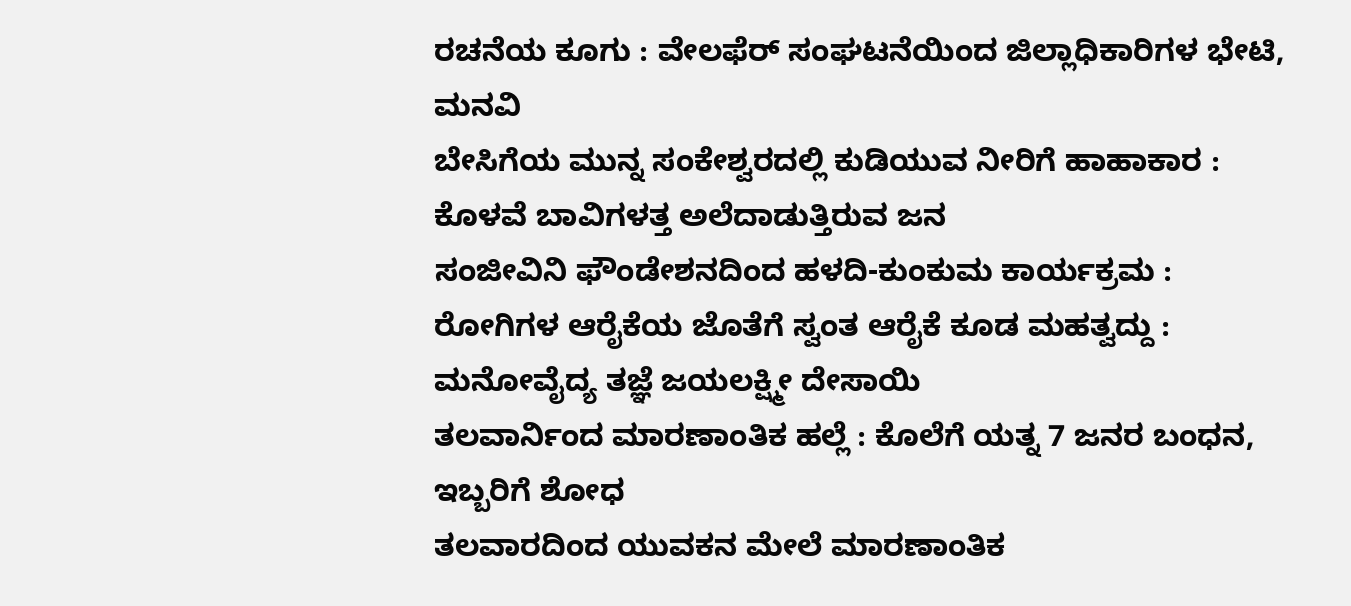ರಚನೆಯ ಕೂಗು : ವೇಲಫೆರ್ ಸಂಘಟನೆಯಿಂದ ಜಿಲ್ಲಾಧಿಕಾರಿಗಳ ಭೇಟಿ, ಮನವಿ
ಬೇಸಿಗೆಯ ಮುನ್ನ ಸಂಕೇಶ್ವರದಲ್ಲಿ ಕುಡಿಯುವ ನೀರಿಗೆ ಹಾಹಾಕಾರ : ಕೊಳವೆ ಬಾವಿಗಳತ್ತ ಅಲೆದಾಡುತ್ತಿರುವ ಜನ
ಸಂಜೀವಿನಿ ಫೌಂಡೇಶನದಿಂದ ಹಳದಿ-ಕುಂಕುಮ ಕಾರ್ಯಕ್ರಮ : ರೋಗಿಗಳ ಆರೈಕೆಯ ಜೊತೆಗೆ ಸ್ವಂತ ಆರೈಕೆ ಕೂಡ ಮಹತ್ವದ್ದು : ಮನೋವೈದ್ಯ ತಜ್ಞೆ ಜಯಲಕ್ಷ್ಮೀ ದೇಸಾಯಿ
ತಲವಾರ್ನಿಂದ ಮಾರಣಾಂತಿಕ ಹಲ್ಲೆ : ಕೊಲೆಗೆ ಯತ್ನ 7 ಜನರ ಬಂಧನ, ಇಬ್ಬರಿಗೆ ಶೋಧ
ತಲವಾರದಿಂದ ಯುವಕನ ಮೇಲೆ ಮಾರಣಾಂತಿಕ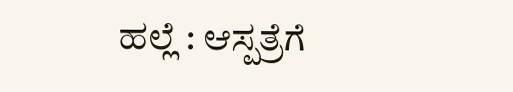ಹಲ್ಲೆ : ಆಸ್ಪತ್ರೆಗೆ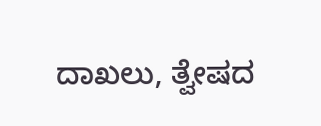ದಾಖಲು, ತ್ವೇಷದ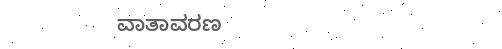ವಾತಾವರಣ